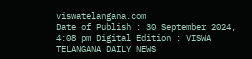viswatelangana.com
Date of Publish : 30 September 2024, 4:08 pm Digital Edition : VISWA TELANGANA DAILY NEWS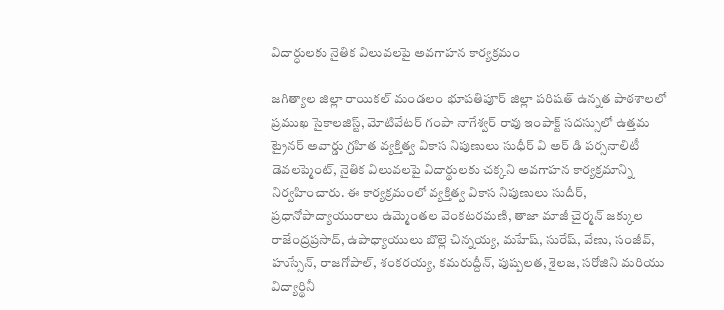విదార్ధులకు నైతిక విలువలపై అవగాహన కార్యక్రమం

జగిత్యాల జిల్లా రాయికల్ మండలం భూపతిపూర్ జిల్లా పరిషత్ ఉన్నత పాఠశాలలో ప్రముఖ సైకాలజిస్ట్, మోటివేటర్ గంపా నాగేశ్వర్ రావు ఇంపాక్ట్ సదస్సులో ఉత్తమ ట్రైనర్ అవార్డు గ్రహిత వ్యక్తిత్వ వికాస నిపుణులు సుధీర్ వి అర్ డి పర్సనాలిటీ డెవలప్మెంట్, నైతిక విలువలపై విదార్థులకు చక్కని అవగాహన కార్యక్రమాన్ని నిర్వహించారు. ఈ కార్యక్రమంలో వ్యక్తిత్వ వికాస నిపుణులు సుదీర్, ప్రధానోపాద్యాయురాలు ఉమ్మెంతల వెంకటరమణి, తాజా మాజీ చైర్మన్ జక్కుల రాజేంద్రప్రసాద్, ఉపాధ్యాయులు బొల్లె చిన్నయ్య, మహేష్, సురేష్, వేణు, సంజీవ్, హుస్సేన్, రాజగోపాల్, శంకరయ్య, కమరుద్దీన్, పుష్పలత, శైలజ, సరోజిని మరియు విద్యార్థినీ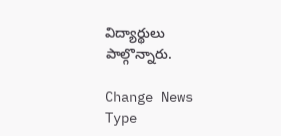విద్యార్థులు పాల్గొన్నారు.

Change News Type